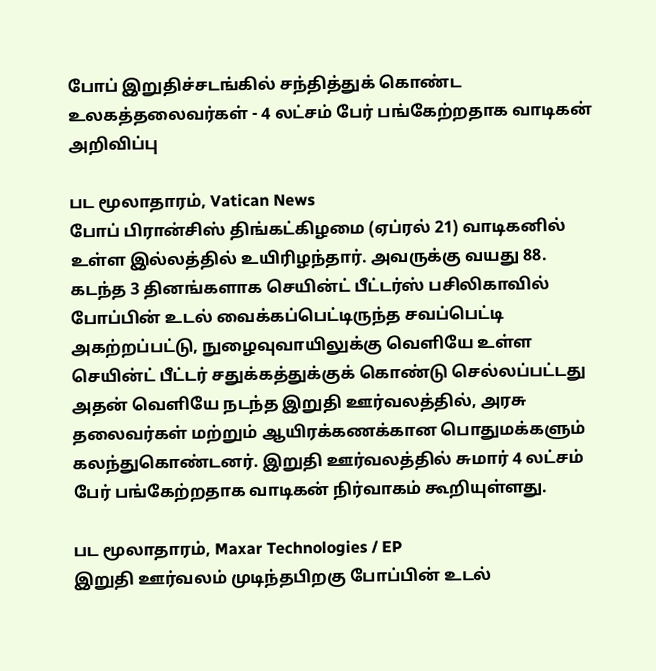போப் இறுதிச்சடங்கில் சந்தித்துக் கொண்ட உலகத்தலைவர்கள் - 4 லட்சம் பேர் பங்கேற்றதாக வாடிகன் அறிவிப்பு

பட மூலாதாரம், Vatican News
போப் பிரான்சிஸ் திங்கட்கிழமை (ஏப்ரல் 21) வாடிகனில் உள்ள இல்லத்தில் உயிரிழந்தார். அவருக்கு வயது 88.
கடந்த 3 தினங்களாக செயின்ட் பீட்டர்ஸ் பசிலிகாவில் போப்பின் உடல் வைக்கப்பெட்டிருந்த சவப்பெட்டி அகற்றப்பட்டு, நுழைவுவாயிலுக்கு வெளியே உள்ள செயின்ட் பீட்டர் சதுக்கத்துக்குக் கொண்டு செல்லப்பட்டது
அதன் வெளியே நடந்த இறுதி ஊர்வலத்தில், அரசு தலைவர்கள் மற்றும் ஆயிரக்கணக்கான பொதுமக்களும் கலந்துகொண்டனர். இறுதி ஊர்வலத்தில் சுமார் 4 லட்சம் பேர் பங்கேற்றதாக வாடிகன் நிர்வாகம் கூறியுள்ளது.

பட மூலாதாரம், Maxar Technologies / EP
இறுதி ஊர்வலம் முடிந்தபிறகு போப்பின் உடல்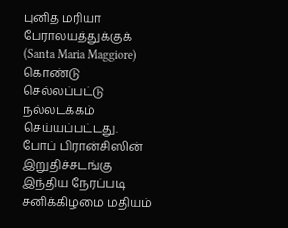புனித மரியா பேராலயத்துக்குக் (Santa Maria Maggiore) கொண்டு செல்லப்பட்டு நல்லடக்கம் செய்யப்பட்டது.
போப் பிரான்சிஸின் இறுதிச்சடங்கு இந்திய நேரப்படி சனிக்கிழமை மதியம்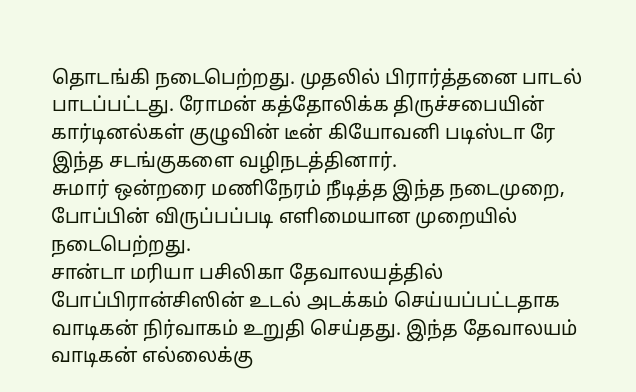தொடங்கி நடைபெற்றது. முதலில் பிரார்த்தனை பாடல் பாடப்பட்டது. ரோமன் கத்தோலிக்க திருச்சபையின் கார்டினல்கள் குழுவின் டீன் கியோவனி படிஸ்டா ரே இந்த சடங்குகளை வழிநடத்தினார்.
சுமார் ஒன்றரை மணிநேரம் நீடித்த இந்த நடைமுறை, போப்பின் விருப்பப்படி எளிமையான முறையில் நடைபெற்றது.
சான்டா மரியா பசிலிகா தேவாலயத்தில் போப்பிரான்சிஸின் உடல் அடக்கம் செய்யப்பட்டதாக வாடிகன் நிர்வாகம் உறுதி செய்தது. இந்த தேவாலயம் வாடிகன் எல்லைக்கு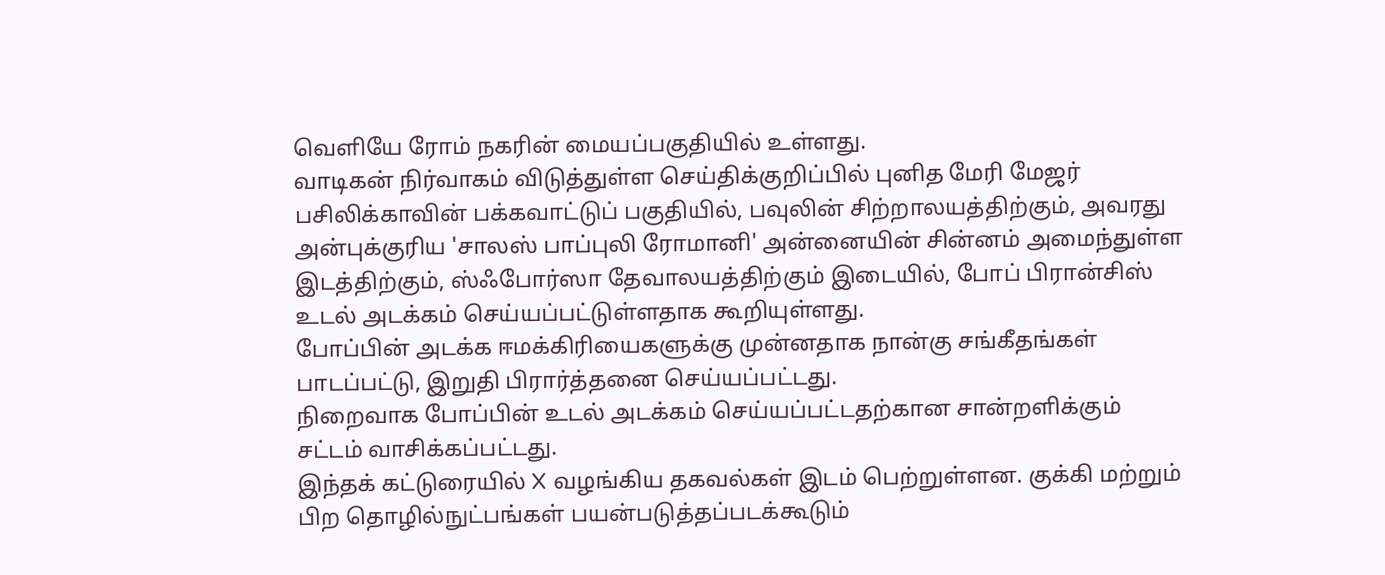வெளியே ரோம் நகரின் மையப்பகுதியில் உள்ளது.
வாடிகன் நிர்வாகம் விடுத்துள்ள செய்திக்குறிப்பில் புனித மேரி மேஜர் பசிலிக்காவின் பக்கவாட்டுப் பகுதியில், பவுலின் சிற்றாலயத்திற்கும், அவரது அன்புக்குரிய 'சாலஸ் பாப்புலி ரோமானி' அன்னையின் சின்னம் அமைந்துள்ள இடத்திற்கும், ஸ்ஃபோர்ஸா தேவாலயத்திற்கும் இடையில், போப் பிரான்சிஸ் உடல் அடக்கம் செய்யப்பட்டுள்ளதாக கூறியுள்ளது.
போப்பின் அடக்க ஈமக்கிரியைகளுக்கு முன்னதாக நான்கு சங்கீதங்கள் பாடப்பட்டு, இறுதி பிரார்த்தனை செய்யப்பட்டது.
நிறைவாக போப்பின் உடல் அடக்கம் செய்யப்பட்டதற்கான சான்றளிக்கும் சட்டம் வாசிக்கப்பட்டது.
இந்தக் கட்டுரையில் X வழங்கிய தகவல்கள் இடம் பெற்றுள்ளன. குக்கி மற்றும் பிற தொழில்நுட்பங்கள் பயன்படுத்தப்படக்கூடும்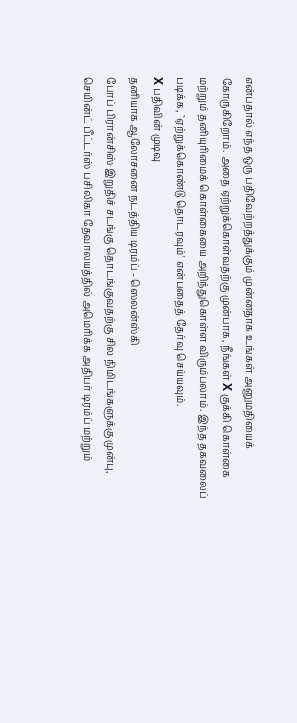என்பதால் எந்த ஒரு பதிவேற்றத்துக்கும் முன்னதாக உங்கள் அனுமதியைக் கோருகிறோம். அதை ஏற்றுக்கொள்வதற்கு முன்பாக, நீங்கள் X குக்கி கொள்கை மற்றும் தனியுரிமைக் கொள்கையை அறிந்துகொள்ள விரும்பலாம். இந்த தகவலைப் படிக்க, `ஏற்றுக்கொண்டு தொடரவும்' என்பதைத் தேர்வு செய்யவும்.
X பதிவின் முடிவு
தனியாக ஆலோசனை நடத்திய டிரம்ப் - ஸெலன்ஸ்கி
போப் பிரான்சிஸ் இறுதிச் சடங்கு தொடங்குவதற்கு சில நிமிடங்களுக்கு முன்பு, செயின்ட் பீட்டர்ஸ் பசிலிகா தேவாலயத்தில் அமெரிக்க அதிபர் டிரம்ப் மற்றும்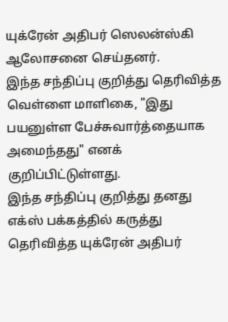யுக்ரேன் அதிபர் ஸெலன்ஸ்கி ஆலோசனை செய்தனர்.
இந்த சந்திப்பு குறித்து தெரிவித்த வெள்ளை மாளிகை, "இது பயனுள்ள பேச்சுவார்த்தையாக அமைந்தது" எனக் குறிப்பிட்டுள்ளது.
இந்த சந்திப்பு குறித்து தனது எக்ஸ் பக்கத்தில் கருத்து தெரிவித்த யுக்ரேன் அதிபர்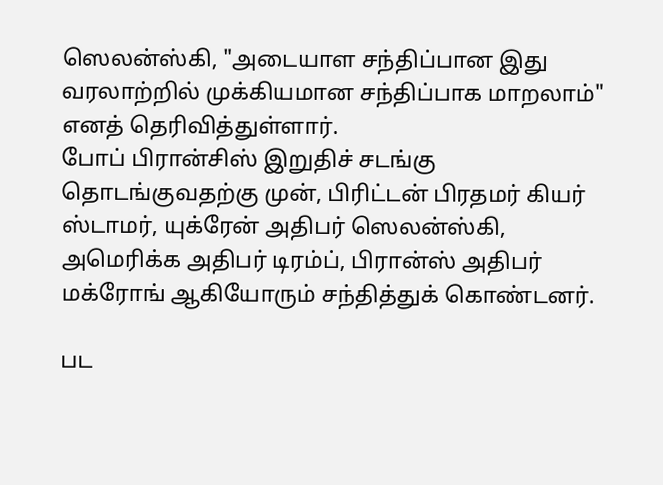ஸெலன்ஸ்கி, "அடையாள சந்திப்பான இது வரலாற்றில் முக்கியமான சந்திப்பாக மாறலாம்" எனத் தெரிவித்துள்ளார்.
போப் பிரான்சிஸ் இறுதிச் சடங்கு தொடங்குவதற்கு முன், பிரிட்டன் பிரதமர் கியர் ஸ்டாமர், யுக்ரேன் அதிபர் ஸெலன்ஸ்கி, அமெரிக்க அதிபர் டிரம்ப், பிரான்ஸ் அதிபர் மக்ரோங் ஆகியோரும் சந்தித்துக் கொண்டனர்.

பட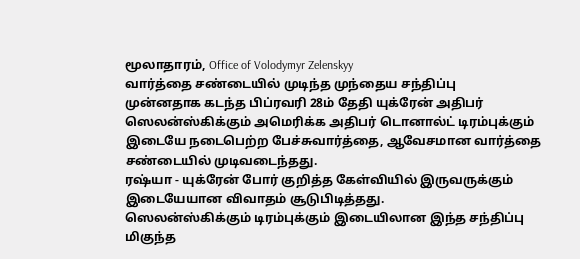மூலாதாரம், Office of Volodymyr Zelenskyy
வார்த்தை சண்டையில் முடிந்த முந்தைய சந்திப்பு
முன்னதாக கடந்த பிப்ரவரி 28ம் தேதி யுக்ரேன் அதிபர் ஸெலன்ஸ்கிக்கும் அமெரிக்க அதிபர் டொனால்ட் டிரம்புக்கும் இடையே நடைபெற்ற பேச்சுவார்த்தை, ஆவேசமான வார்த்தை சண்டையில் முடிவடைந்தது.
ரஷ்யா - யுக்ரேன் போர் குறித்த கேள்வியில் இருவருக்கும் இடையேயான விவாதம் சூடுபிடித்தது.
ஸெலன்ஸ்கிக்கும் டிரம்புக்கும் இடையிலான இந்த சந்திப்பு மிகுந்த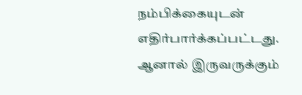நம்பிக்கையுடன் எதிர்பார்க்கப்பட்டது.
ஆனால் இருவருக்கும்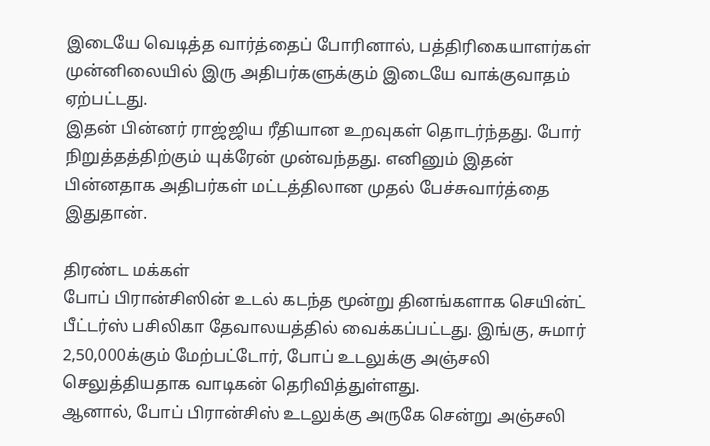இடையே வெடித்த வார்த்தைப் போரினால், பத்திரிகையாளர்கள் முன்னிலையில் இரு அதிபர்களுக்கும் இடையே வாக்குவாதம் ஏற்பட்டது.
இதன் பின்னர் ராஜ்ஜிய ரீதியான உறவுகள் தொடர்ந்தது. போர் நிறுத்தத்திற்கும் யுக்ரேன் முன்வந்தது. எனினும் இதன் பின்னதாக அதிபர்கள் மட்டத்திலான முதல் பேச்சுவார்த்தை இதுதான்.

திரண்ட மக்கள்
போப் பிரான்சிஸின் உடல் கடந்த மூன்று தினங்களாக செயின்ட் பீட்டர்ஸ் பசிலிகா தேவாலயத்தில் வைக்கப்பட்டது. இங்கு, சுமார் 2,50,000க்கும் மேற்பட்டோர், போப் உடலுக்கு அஞ்சலி செலுத்தியதாக வாடிகன் தெரிவித்துள்ளது.
ஆனால், போப் பிரான்சிஸ் உடலுக்கு அருகே சென்று அஞ்சலி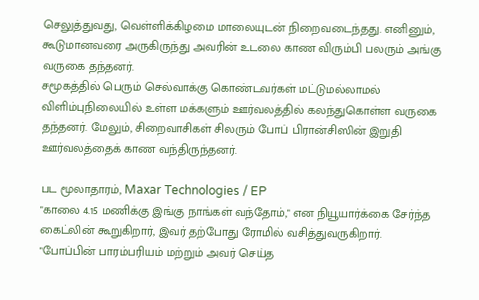செலுத்துவது, வெள்ளிக்கிழமை மாலையுடன் நிறைவடைந்தது. எனினும், கூடுமானவரை அருகிருந்து அவரின் உடலை காண விரும்பி பலரும் அங்கு வருகை தந்தனர்.
சமூகத்தில் பெரும் செல்வாக்கு கொண்டவர்கள் மட்டுமல்லாமல் விளிம்புநிலையில் உள்ள மக்களும் ஊர்வலத்தில் கலந்துகொள்ள வருகை தந்தனர். மேலும், சிறைவாசிகள் சிலரும் போப் பிரான்சிஸின் இறுதி ஊர்வலத்தைக் காண வந்திருந்தனர்.

பட மூலாதாரம், Maxar Technologies / EP
"காலை 4.15 மணிக்கு இங்கு நாங்கள் வந்தோம்," என நியூயார்க்கை சேர்ந்த கைட்லின் கூறுகிறார், இவர் தற்போது ரோமில் வசித்துவருகிறார்.
"போப்பின் பாரம்பரியம் மற்றும் அவர் செய்த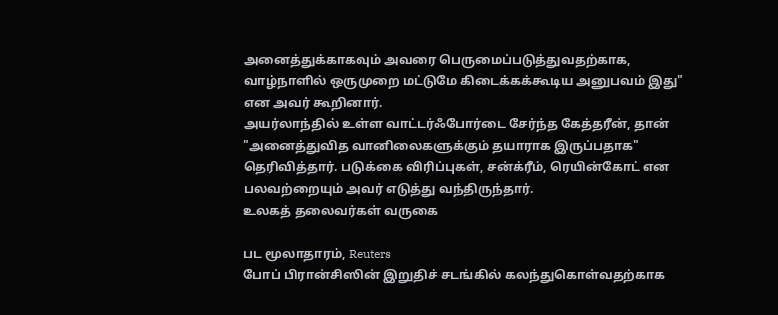அனைத்துக்காகவும் அவரை பெருமைப்படுத்துவதற்காக, வாழ்நாளில் ஒருமுறை மட்டுமே கிடைக்கக்கூடிய அனுபவம் இது" என அவர் கூறினார்.
அயர்லாந்தில் உள்ள வாட்டர்ஃபோர்டை சேர்ந்த கேத்தரீன், தான் "அனைத்துவித வானிலைகளுக்கும் தயாராக இருப்பதாக" தெரிவித்தார். படுக்கை விரிப்புகள், சன்க்ரீம், ரெயின்கோட் என பலவற்றையும் அவர் எடுத்து வந்திருந்தார்.
உலகத் தலைவர்கள் வருகை

பட மூலாதாரம், Reuters
போப் பிரான்சிஸின் இறுதிச் சடங்கில் கலந்துகொள்வதற்காக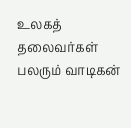உலகத் தலைவர்கள் பலரும் வாடிகன்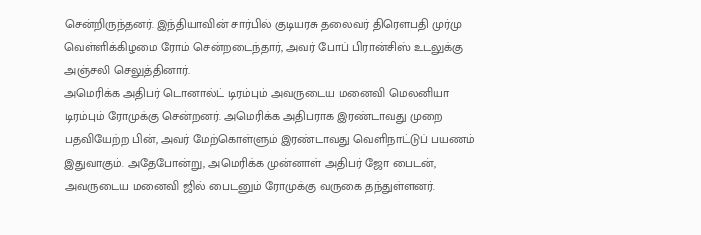சென்றிருந்தனர். இந்தியாவின் சார்பில் குடியரசு தலைவர் திரௌபதி முர்மு வெள்ளிக்கிழமை ரோம் சென்றடைந்தார், அவர் போப் பிரான்சிஸ் உடலுக்கு அஞ்சலி செலுத்தினார்.
அமெரிக்க அதிபர் டொனால்ட் டிரம்பும் அவருடைய மனைவி மெலனியா டிரம்பும் ரோமுக்கு சென்றனர். அமெரிக்க அதிபராக இரண்டாவது முறை பதவியேற்ற பின், அவர் மேற்கொள்ளும் இரண்டாவது வெளிநாட்டுப் பயணம் இதுவாகும். அதேபோன்று, அமெரிக்க முன்னாள் அதிபர் ஜோ பைடன், அவருடைய மனைவி ஜில் பைடனும் ரோமுக்கு வருகை தந்துள்ளனர்.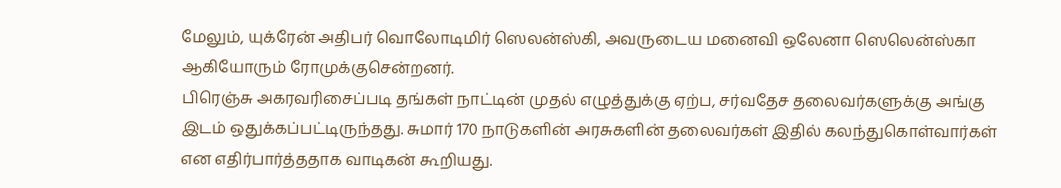மேலும், யுக்ரேன் அதிபர் வொலோடிமிர் ஸெலன்ஸ்கி, அவருடைய மனைவி ஒலேனா ஸெலென்ஸ்கா ஆகியோரும் ரோமுக்குசென்றனர்.
பிரெஞ்சு அகரவரிசைப்படி தங்கள் நாட்டின் முதல் எழுத்துக்கு ஏற்ப, சர்வதேச தலைவர்களுக்கு அங்கு இடம் ஒதுக்கப்பட்டிருந்தது. சுமார் 170 நாடுகளின் அரசுகளின் தலைவர்கள் இதில் கலந்துகொள்வார்கள் என எதிர்பார்த்ததாக வாடிகன் கூறியது.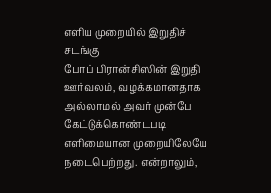எளிய முறையில் இறுதிச் சடங்கு
போப் பிரான்சிஸின் இறுதி ஊர்வலம், வழக்கமானதாக அல்லாமல் அவர் முன்பே கேட்டுக்கொண்டபடி எளிமையான முறையிலேயே நடைபெற்றது. என்றாலும்,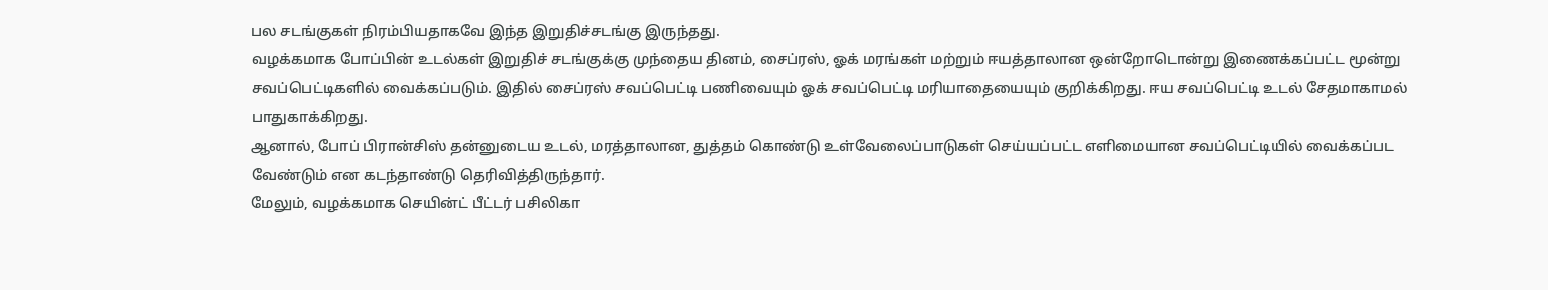பல சடங்குகள் நிரம்பியதாகவே இந்த இறுதிச்சடங்கு இருந்தது.
வழக்கமாக போப்பின் உடல்கள் இறுதிச் சடங்குக்கு முந்தைய தினம், சைப்ரஸ், ஓக் மரங்கள் மற்றும் ஈயத்தாலான ஒன்றோடொன்று இணைக்கப்பட்ட மூன்று சவப்பெட்டிகளில் வைக்கப்படும். இதில் சைப்ரஸ் சவப்பெட்டி பணிவையும் ஓக் சவப்பெட்டி மரியாதையையும் குறிக்கிறது. ஈய சவப்பெட்டி உடல் சேதமாகாமல் பாதுகாக்கிறது.
ஆனால், போப் பிரான்சிஸ் தன்னுடைய உடல், மரத்தாலான, துத்தம் கொண்டு உள்வேலைப்பாடுகள் செய்யப்பட்ட எளிமையான சவப்பெட்டியில் வைக்கப்பட வேண்டும் என கடந்தாண்டு தெரிவித்திருந்தார்.
மேலும், வழக்கமாக செயின்ட் பீட்டர் பசிலிகா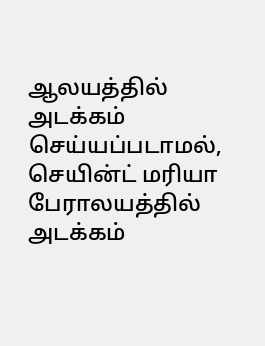ஆலயத்தில் அடக்கம் செய்யப்படாமல், செயின்ட் மரியா பேராலயத்தில் அடக்கம்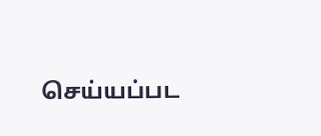செய்யப்பட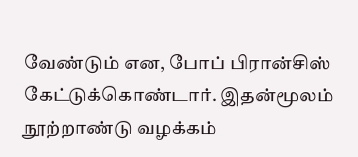வேண்டும் என, போப் பிரான்சிஸ் கேட்டுக்கொண்டார். இதன்மூலம் நூற்றாண்டு வழக்கம்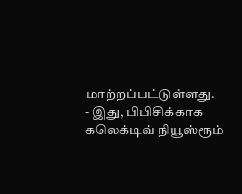மாற்றப்பட்டுள்ளது.
- இது, பிபிசிக்காக கலெக்டிவ் நியூஸ்ரூம்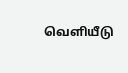வெளியீடு